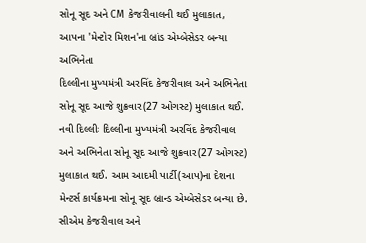સોનૂ સૂદ અને CM કેજરીવાલની થઈ મુલાકાત, આપના 'મેન્ટોર મિશન'ના બ્રાંડ એમ્બેસેડર બન્યા અભિનેતા
દિલ્લીના મુખ્યમંત્રી અરવિંદ કેજરીવાલ અને અભિનેતા સોનૂ સૂદ આજે શુક્રવાર(27 ઓગસ્ટ) મુલાકાત થઈ.
નવી દિલ્લીઃ દિલ્લીના મુખ્યમંત્રી અરવિંદ કેજરીવાલ અને અભિનેતા સોનૂ સૂદ આજે શુક્રવાર(27 ઓગસ્ટ) મુલાકાત થઈ. આમ આદમી પાર્ટી(આપ)ના દેશના મેન્ટર્સ કાર્યક્રમના સોનૂ સૂદ બ્રાન્ડ એમ્બેસેડર બન્યા છે. સીએમ કેજરીવાલ અને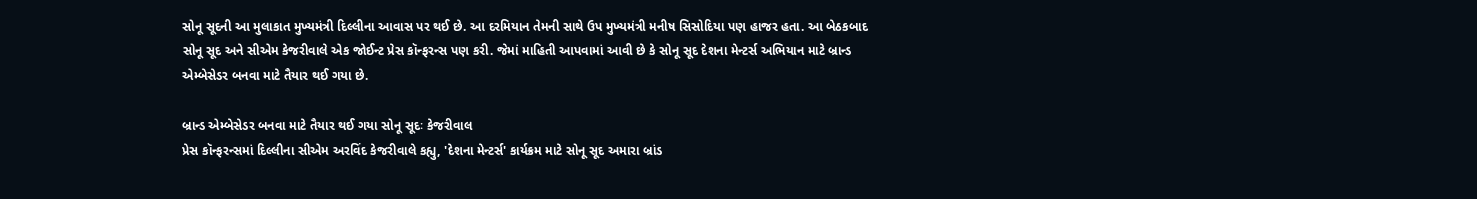સોનૂ સૂદની આ મુલાકાત મુખ્યમંત્રી દિલ્લીના આવાસ પર થઈ છે. આ દરમિયાન તેમની સાથે ઉપ મુખ્યમંત્રી મનીષ સિસોદિયા પણ હાજર હતા. આ બેઠકબાદ સોનૂ સૂદ અને સીએમ કેજરીવાલે એક જોઈન્ટ પ્રેસ કૉન્ફરન્સ પણ કરી. જેમાં માહિતી આપવામાં આવી છે કે સોનૂ સૂદ દેશના મેન્ટર્સ અભિયાન માટે બ્રાન્ડ એમ્બેસેડર બનવા માટે તૈયાર થઈ ગયા છે.

બ્રાન્ડ એમ્બેસેડર બનવા માટે તૈયાર થઈ ગયા સોનૂ સૂદઃ કેજરીવાલ
પ્રેસ કૉન્ફરન્સમાં દિલ્લીના સીએમ અરવિંદ કેજરીવાલે કહ્યુ, 'દેશના મેન્ટર્સ' કાર્યક્રમ માટે સોનૂ સૂદ અમારા બ્રાંડ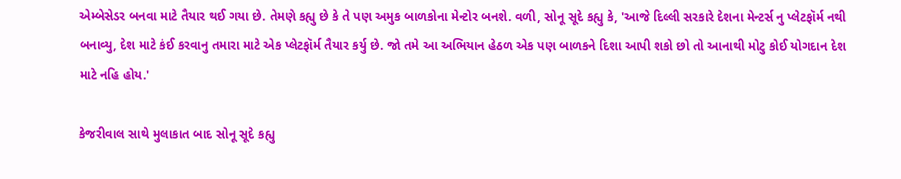એમ્બેસેડર બનવા માટે તૈયાર થઈ ગયા છે. તેમણે કહ્યુ છે કે તે પણ અમુક બાળકોના મેન્ટોર બનશે. વળી, સોનૂ સૂદે કહ્યુ કે, 'આજે દિલ્લી સરકારે દેશના મેન્ટર્સ નુ પ્લેટફૉર્મ નથી બનાવ્યુ, દેશ માટે કંઈ કરવાનુ તમારા માટે એક પ્લેટફૉર્મ તૈયાર કર્યુ છે. જો તમે આ અભિયાન હેઠળ એક પણ બાળકને દિશા આપી શકો છો તો આનાથી મોટુ કોઈ યોગદાન દેશ માટે નહિ હોય.'

કેજરીવાલ સાથે મુલાકાત બાદ સોનૂ સૂદે કહ્યુ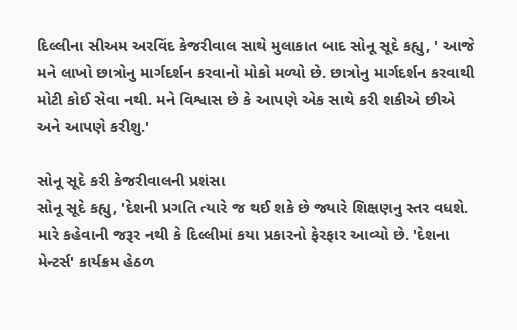દિલ્લીના સીઅમ અરવિંદ કેજરીવાલ સાથે મુલાકાત બાદ સોનૂ સૂદે કહ્યુ, ' આજે મને લાખો છાત્રોનુ માર્ગદર્શન કરવાનો મોકો મળ્યો છે. છાત્રોનુ માર્ગદર્શન કરવાથી મોટી કોઈ સેવા નથી. મને વિશ્વાસ છે કે આપણે એક સાથે કરી શકીએ છીએ અને આપણે કરીશુ.'

સોનૂ સૂદે કરી કેજરીવાલની પ્રશંસા
સોનૂ સૂદે કહ્યુ, 'દેશની પ્રગતિ ત્યારે જ થઈ શકે છે જ્યારે શિક્ષણનુ સ્તર વધશે. મારે કહેવાની જરૂર નથી કે દિલ્લીમાં કયા પ્રકારનો ફેરફાર આવ્યો છે. 'દેશના મેન્ટર્સ' કાર્યક્રમ હેઠળ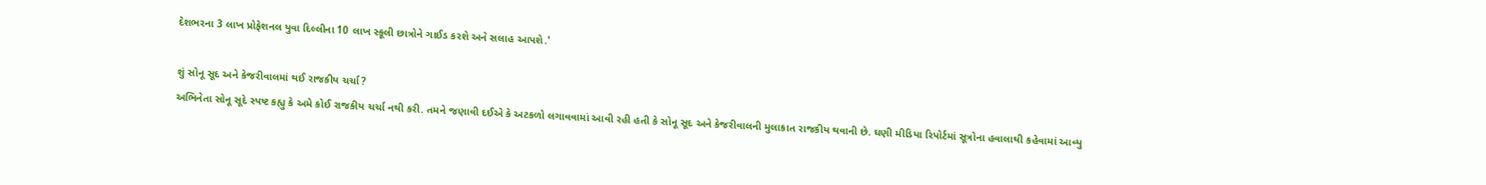દેશભરના 3 લાખ પ્રોફેશનલ યુવા દિલ્લીના 10 લાખ સ્કૂલી છાત્રોને ગાઈડ કરશે અને સલાહ આપશે.'

શું સોનૂ સૂદ અને કેજરીવાલમાં થઈ રાજકીય ચર્ચા?
અભિનેતા સોનૂ સૂદે સ્પષ્ટ કહ્યુ કે અમે કોઈ રાજકીય ચર્ચા નથી કરી. તમને જણાવી દઈએ કે અટકળો લગાવવામાં આવી રહી હતી કે સોનૂ સૂદ અને કેજરીવાલની મુલાકાત રાજકીય થવાની છે. ઘણી મીડિયા રિપોર્ટમાં સૂત્રોના હવાલાથી કહેવામાં આવ્યુ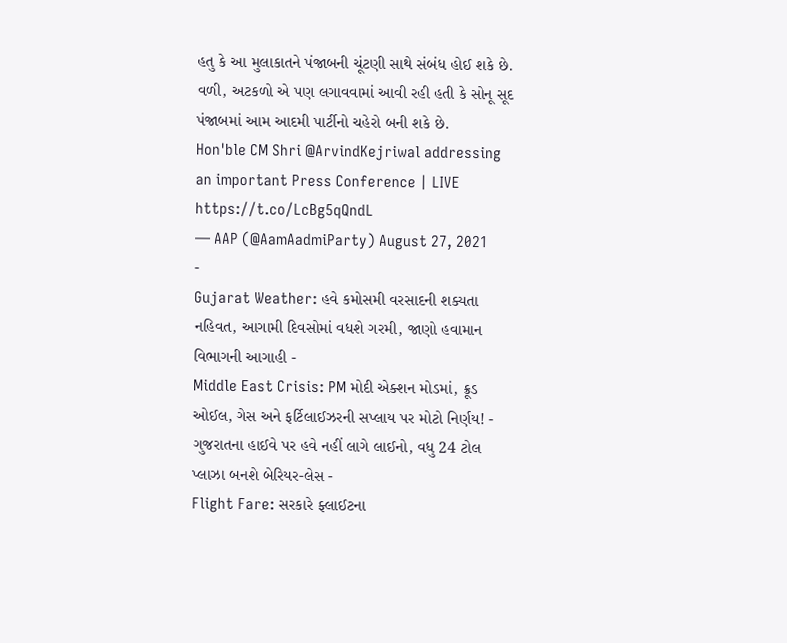હતુ કે આ મુલાકાતને પંજાબની ચૂંટણી સાથે સંબંધ હોઈ શકે છે. વળી, અટકળો એ પણ લગાવવામાં આવી રહી હતી કે સોનૂ સૂદ પંજાબમાં આમ આદમી પાર્ટીનો ચહેરો બની શકે છે.
Hon'ble CM Shri @ArvindKejriwal addressing an important Press Conference | LIVE https://t.co/LcBg5qQndL
— AAP (@AamAadmiParty) August 27, 2021
-
Gujarat Weather: હવે કમોસમી વરસાદની શક્યતા નહિવત, આગામી દિવસોમાં વધશે ગરમી, જાણો હવામાન વિભાગની આગાહી -
Middle East Crisis: PM મોદી એક્શન મોડમાં, ક્રૂડ ઓઈલ, ગેસ અને ફર્ટિલાઈઝરની સપ્લાય પર મોટો નિર્ણય! -
ગુજરાતના હાઈવે પર હવે નહીં લાગે લાઈનો, વધુ 24 ટોલ પ્લાઝા બનશે બેરિયર-લેસ -
Flight Fare: સરકારે ફ્લાઈટના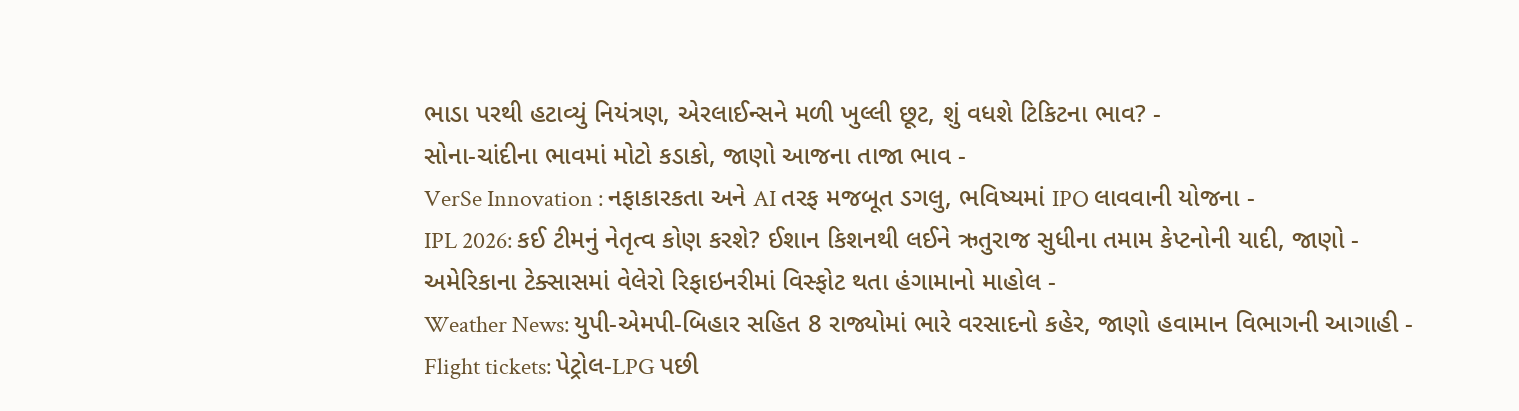ભાડા પરથી હટાવ્યું નિયંત્રણ, એરલાઈન્સને મળી ખુલ્લી છૂટ, શું વધશે ટિકિટના ભાવ? -
સોના-ચાંદીના ભાવમાં મોટો કડાકો, જાણો આજના તાજા ભાવ -
VerSe Innovation : નફાકારકતા અને AI તરફ મજબૂત ડગલુ, ભવિષ્યમાં IPO લાવવાની યોજના -
IPL 2026: કઈ ટીમનું નેતૃત્વ કોણ કરશે? ઈશાન કિશનથી લઈને ઋતુરાજ સુધીના તમામ કેપ્ટનોની યાદી, જાણો -
અમેરિકાના ટેક્સાસમાં વેલેરો રિફાઇનરીમાં વિસ્ફોટ થતા હંગામાનો માહોલ -
Weather News: યુપી-એમપી-બિહાર સહિત 8 રાજ્યોમાં ભારે વરસાદનો કહેર, જાણો હવામાન વિભાગની આગાહી -
Flight tickets: પેટ્રોલ-LPG પછી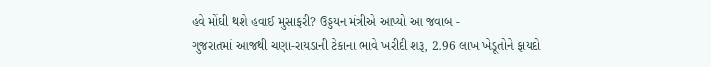હવે મોંઘી થશે હવાઈ મુસાફરી? ઉડ્ડયન મંત્રીએ આપ્યો આ જવાબ -
ગુજરાતમાં આજથી ચણા-રાયડાની ટેકાના ભાવે ખરીદી શરૂ, 2.96 લાખ ખેડૂતોને ફાયદો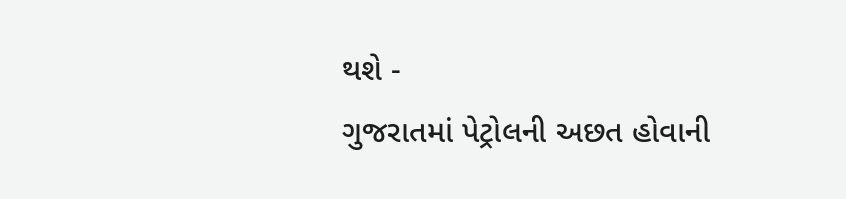થશે -
ગુજરાતમાં પેટ્રોલની અછત હોવાની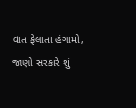વાત ફેલાતા હંગામો, જાણો સરકારે શું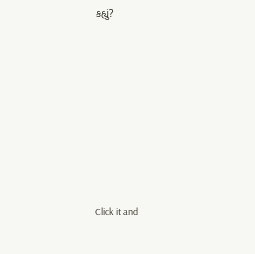કહ્યું?










Click it and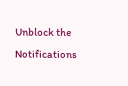Unblock the Notifications